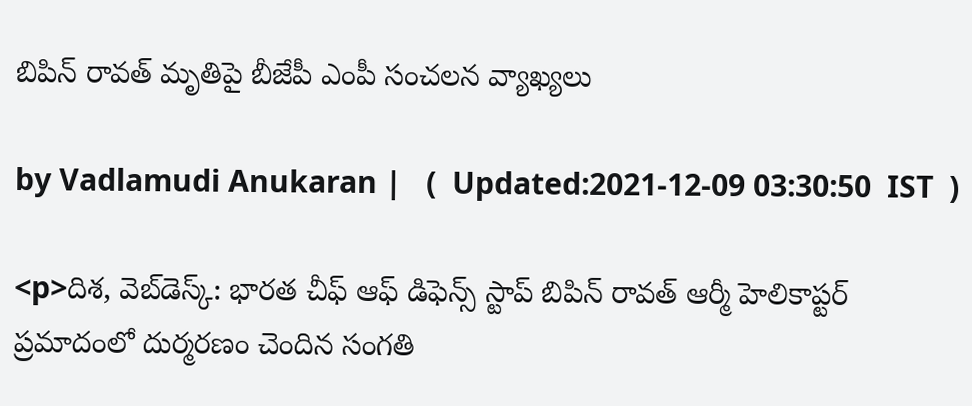బిపిన్ రావత్ మృతిపై బీజేపీ ఎంపీ సంచలన వ్యాఖ్యలు

by Vadlamudi Anukaran |   (  Updated:2021-12-09 03:30:50  IST  )

<p>దిశ, వెబ్‌డెస్క్: భార‌త‌ చీఫ్ ఆఫ్ డిఫెన్స్ స్టాప్ బిపిన్‌ రావత్‌ ఆర్మీ హెలికాప్టర్ ప్రమాదంలో దుర్మరణం చెందిన సంగతి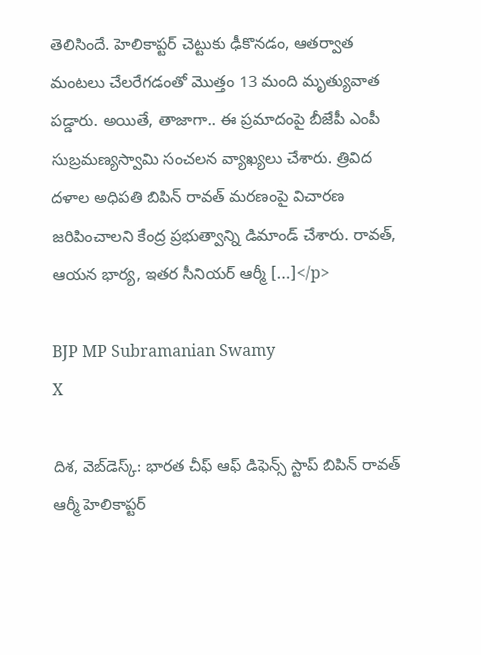తెలిసిందే. హెలికాప్టర్‌ చెట్టుకు ఢీకొనడం, ఆతర్వాత మంటలు చేలరేగడంతో మొత్తం 13 మంది మృత్యువాత పడ్డారు. అయితే, తాజాగా.. ఈ ప్రమాదంపై బీజేపీ ఎంపీ సుబ్రమణ్యస్వామి సంచలన వ్యాఖ్యలు చేశారు. త్రివిద దళాల అధిపతి బిపిన్ రావత్ మరణంపై విచారణ జరిపించాలని కేంద్ర ప్రభుత్వాన్ని డిమాండ్ చేశారు. రావత్, ఆయన భార్య, ఇతర సీనియర్ ఆర్మీ […]</p>

BJP MP Subramanian Swamy
X

దిశ, వెబ్‌డెస్క్: భార‌త‌ చీఫ్ ఆఫ్ డిఫెన్స్ స్టాప్ బిపిన్‌ రావత్‌ ఆర్మీ హెలికాప్టర్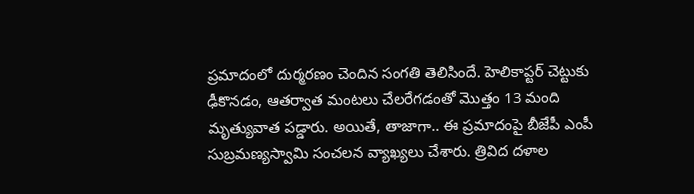ప్రమాదంలో దుర్మరణం చెందిన సంగతి తెలిసిందే. హెలికాప్టర్‌ చెట్టుకు ఢీకొనడం, ఆతర్వాత మంటలు చేలరేగడంతో మొత్తం 13 మంది మృత్యువాత పడ్డారు. అయితే, తాజాగా.. ఈ ప్రమాదంపై బీజేపీ ఎంపీ సుబ్రమణ్యస్వామి సంచలన వ్యాఖ్యలు చేశారు. త్రివిద దళాల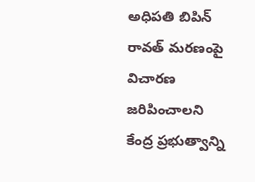అధిపతి బిపిన్ రావత్ మరణంపై విచారణ జరిపించాలని కేంద్ర ప్రభుత్వాన్ని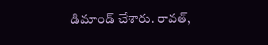డిమాండ్ చేశారు. రావత్,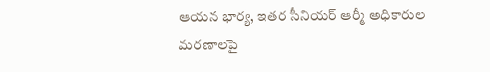ఆయన భార్య, ఇతర సీనియర్ ఆర్మీ అధికారుల మరణాలపై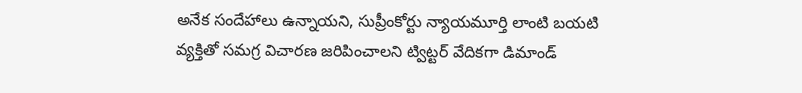అనేక సందేహాలు ఉన్నాయని, సుప్రీంకోర్టు న్యాయమూర్తి లాంటి బయటి వ్యక్తితో సమగ్ర విచారణ జరిపించాలని ట్విట్టర్ వేదికగా డిమాండ్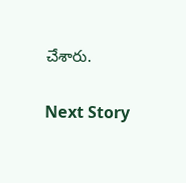చేశారు.

Next Story